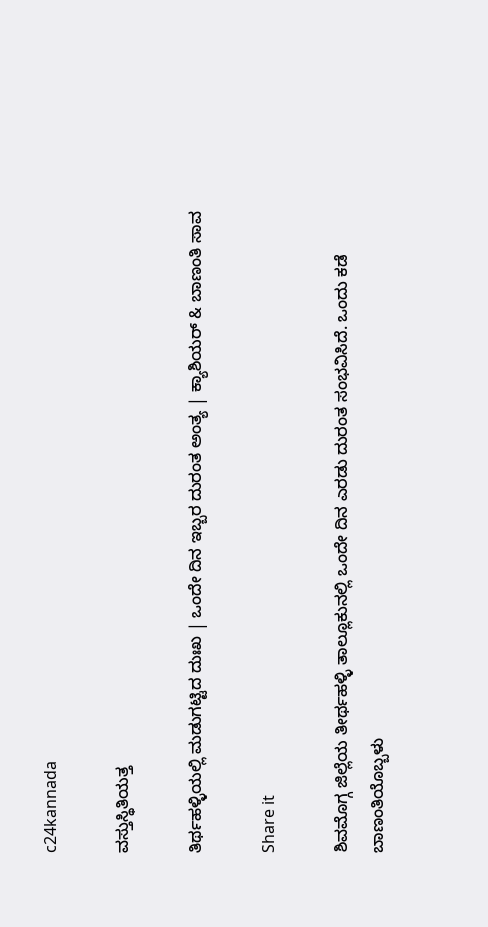c24kannada

ವಸ್ತುಸ್ಥಿತಿಯತ್ತ

ತಿರ್ಥಹಳ್ಳಿಯಲ್ಲಿ ಮಡುಗಟ್ಟಿದ ದುಃಖ | ಒಂದೇ ದಿನ ಇಬ್ಬರ ದುರಂತ ಅಂತ್ಯ | ಕ್ಯಾಶಿಯರ್‌ & ಬಾಣಂತಿ ಸಾವ

Share it

ಶಿವಮೊಗ್ಗ ಜಿಲ್ಲೆಯ ತೀರ್ಥಹಳ್ಳಿ ತಾಲ್ಲೂಕುನಲ್ಲಿ ಒಂದೇ ದಿನ ಎರಡು ದುರಂತ ಸಂಭವಿಸಿದೆ. ಒಂದು ಕಡೆ ಬಾಣಂತಿಯೊಬ್ಬಳು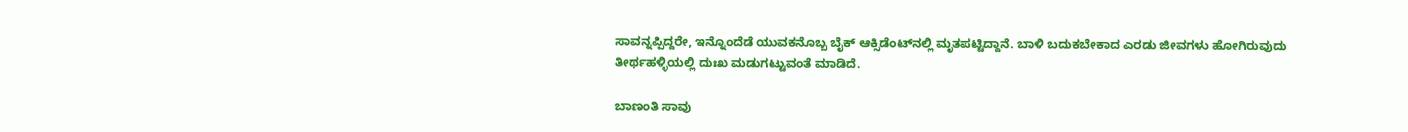ಸಾವನ್ನಪ್ಪಿದ್ದರೇ, ಇನ್ನೊಂದೆಡೆ ಯುವಕನೊಬ್ಬ ಬೈಕ್‌ ಆಕ್ಸಿಡೆಂಟ್‌ನಲ್ಲಿ ಮೃತಪಟ್ಟಿದ್ದಾನೆ. ಬಾಳಿ ಬದುಕಬೇಕಾದ ಎರಡು ಜೀವಗಳು ಹೋಗಿರುವುದು ತೀರ್ಥಹಳ್ಳಿಯಲ್ಲಿ ದುಃಖ ಮಡುಗಟ್ಟುವಂತೆ ಮಾಡಿದೆ.

ಬಾಣಂತಿ ಸಾವು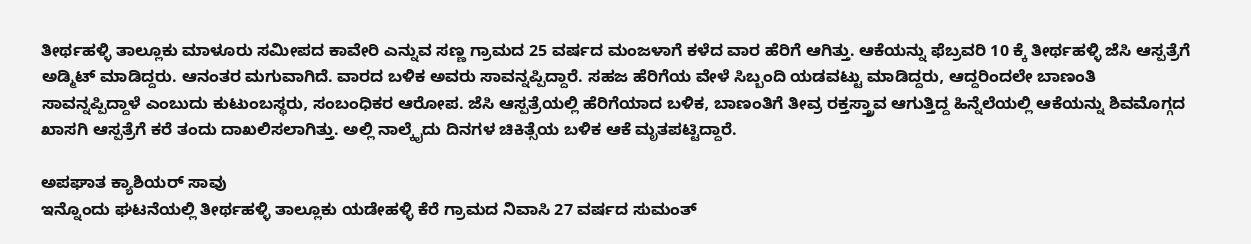ತೀರ್ಥಹಳ್ಳಿ ತಾಲ್ಲೂಕು ಮಾಳೂರು ಸಮೀಪದ ಕಾವೇರಿ ಎನ್ನುವ ಸಣ್ಣ ಗ್ರಾಮದ 25 ವರ್ಷದ ಮಂಜಳಾಗೆ ಕಳೆದ ವಾರ ಹೆರಿಗೆ ಆಗಿತ್ತು. ಆಕೆಯನ್ನು ಫೆಬ್ರವರಿ 10 ಕ್ಕೆ ತೀರ್ಥಹಳ್ಳಿ ಜೆಸಿ ಆಸ್ಪತ್ರೆಗೆ ಅಡ್ಮಿಟ್‌ ಮಾಡಿದ್ದರು. ಆನಂತರ ಮಗುವಾಗಿದೆ. ವಾರದ ಬಳಿಕ ಅವರು ಸಾವನ್ನಪ್ಪಿದ್ದಾರೆ. ಸಹಜ ಹೆರಿಗೆಯ ವೇಳೆ ಸಿಬ್ಬಂದಿ ಯಡವಟ್ಟು ಮಾಡಿದ್ದರು, ಆದ್ದರಿಂದಲೇ ಬಾಣಂತಿ ಸಾವನ್ನಪ್ಪಿದ್ದಾಳೆ ಎಂಬುದು ಕುಟುಂಬಸ್ಥರು, ಸಂಬಂಧಿಕರ ಆರೋಪ. ಜೆಸಿ ಆಸ್ಪತ್ರೆಯಲ್ಲಿ ಹೆರಿಗೆಯಾದ ಬಳಿಕ, ಬಾಣಂತಿಗೆ ತೀವ್ರ ರಕ್ತಸ್ತ್ರಾವ ಆಗುತ್ತಿದ್ದ ಹಿನ್ನೆಲೆಯಲ್ಲಿ ಆಕೆಯನ್ನು ಶಿವಮೊಗ್ಗದ ಖಾಸಗಿ ಆಸ್ಪತ್ರೆಗೆ ಕರೆ ತಂದು ದಾಖಲಿಸಲಾಗಿತ್ತು. ಅಲ್ಲಿ ನಾಲ್ಕೈದು ದಿನಗಳ ಚಿಕಿತ್ಸೆಯ ಬಳಿಕ ಆಕೆ ಮೃತಪಟ್ಟಿದ್ದಾರೆ.

ಅಪಘಾತ ಕ್ಯಾಶಿಯರ್‌ ಸಾವು
ಇನ್ನೊಂದು ಘಟನೆಯಲ್ಲಿ ತೀರ್ಥಹಳ್ಳಿ ತಾಲ್ಲೂಕು ಯಡೇಹಳ್ಳಿ ಕೆರೆ ಗ್ರಾಮದ ನಿವಾಸಿ 27 ವರ್ಷದ ಸುಮಂತ್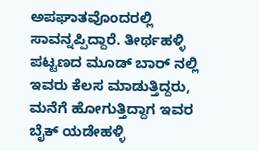ಅಪಘಾತವೊಂದರಲ್ಲಿ ಸಾವನ್ನಪ್ಪಿದ್ದಾರೆ. ತೀರ್ಥಹಳ್ಳಿ ಪಟ್ಟಣದ ಮೂಡ್ ಬಾರ್ ನಲ್ಲಿ ಇವರು ಕೆಲಸ ಮಾಡುತ್ತಿದ್ದರು, ಮನೆಗೆ ಹೋಗುತ್ತಿದ್ದಾಗ ಇವರ ಬೈಕ್‌ ಯಡೇಹಳ್ಳಿ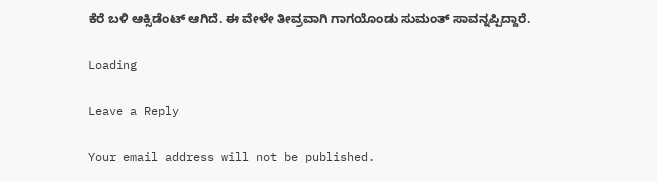ಕೆರೆ ಬಳಿ ಆಕ್ಸಿಡೆಂಟ್‌ ಆಗಿದೆ. ಈ ವೇಳೇ ತೀವ್ರವಾಗಿ ಗಾಗಯೊಂಡು ಸುಮಂತ್‌ ಸಾವನ್ನಪ್ಪಿದ್ದಾರೆ.

Loading

Leave a Reply

Your email address will not be published.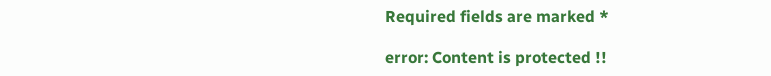Required fields are marked *

error: Content is protected !!